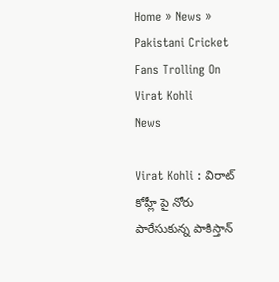Home » News » Pakistani Cricket Fans Trolling On Virat Kohli
News

Virat Kohli : విరాట్ కోహ్లీ పై నోరు పారేసుకున్న పాకిస్తాన్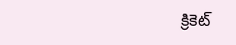క్రికెట్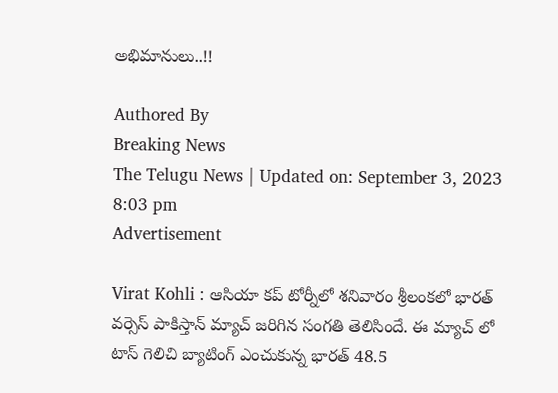అభిమానులు..!!

Authored By
Breaking News
The Telugu News | Updated on: September 3, 2023 8:03 pm
Advertisement

Virat Kohli : ఆసియా కప్ టోర్నీలో శనివారం శ్రీలంకలో భారత్ వర్సెస్ పాకిస్తాన్ మ్యాచ్ జరిగిన సంగతి తెలిసిందే. ఈ మ్యాచ్ లో టాస్ గెలిచి బ్యాటింగ్ ఎంచుకున్న భారత్ 48.5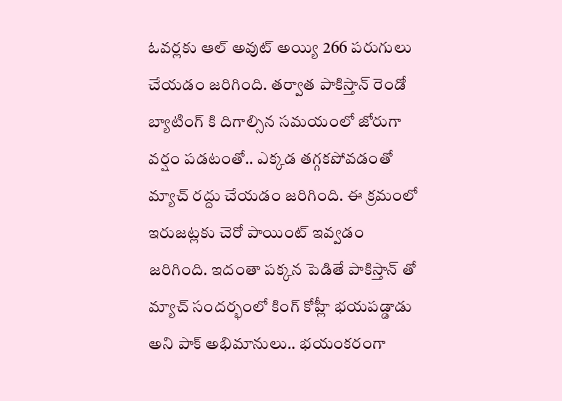ఓవర్లకు ఆల్ అవుట్ అయ్యి 266 పరుగులు చేయడం జరిగింది. తర్వాత పాకిస్తాన్ రెండో బ్యాటింగ్ కి దిగాల్సిన సమయంలో జోరుగా వర్షం పడటంతో.. ఎక్కడ తగ్గకపోవడంతో మ్యాచ్ రద్దు చేయడం జరిగింది. ఈ క్రమంలో ఇరుజట్లకు చెరో పాయింట్ ఇవ్వడం జరిగింది. ఇదంతా పక్కన పెడితే పాకిస్తాన్ తో మ్యాచ్ సందర్భంలో కింగ్ కోహ్లీ భయపడ్డాడు అని పాక్ అభిమానులు.. భయంకరంగా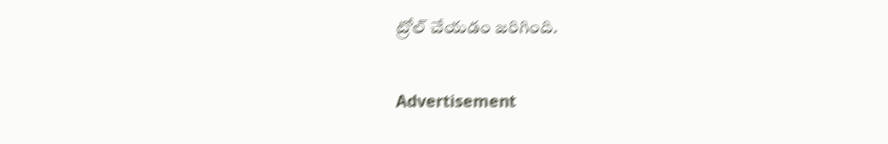ట్రోల్ చేయడం జరిగింది.

Advertisement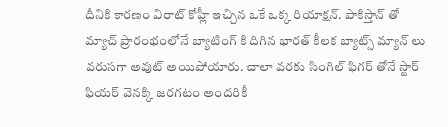దీనికి కారణం విరాట్ కోహ్లీ ఇచ్చిన ఒకే ఒక్క రియాక్షన్. పాకిస్తాన్ తో మ్యాచ్ ప్రారంభంలోనే బ్యాటింగ్ కి దిగిన భారత్ కీలక బ్యాట్స్ మ్యాన్ లు వరుసగా అవుట్ అయిపోయారు. చాలా వరకు సింగిల్ ఫిగర్ తోనే స్టార్ ఫియర్ వెనక్కి జరగటం అందరికీ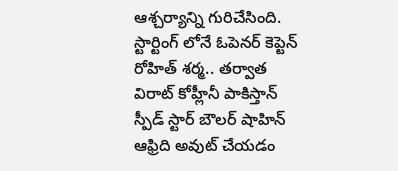ఆశ్చర్యాన్ని గురిచేసింది. స్టార్టింగ్ లోనే ఓపెనర్ కెప్టెన్ రోహిత్ శర్మ.. తర్వాత విరాట్ కోహ్లీనీ పాకిస్తాన్ స్పీడ్ స్టార్ బౌలర్ షాహిన్ ఆఫ్రిది అవుట్ చేయడం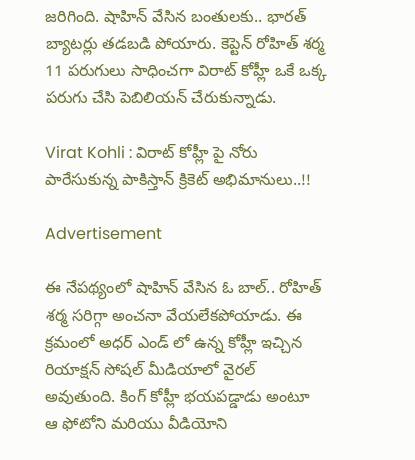జరిగింది. షాహిన్ వేసిన బంతులకు.. భారత్ బ్యాటర్లు తడబడి పోయారు. కెప్టెన్ రోహిత్ శర్మ 11 పరుగులు సాధించగా విరాట్ కోహ్లీ ఒకే ఒక్క పరుగు చేసి పెబిలియన్ చేరుకున్నాడు.

Virat Kohli : విరాట్ కోహ్లీ పై నోరు పారేసుకున్న పాకిస్తాన్ క్రికెట్ అభిమానులు..!!

Advertisement

ఈ నేపథ్యంలో షాహిన్ వేసిన ఓ బాల్.. రోహిత్ శర్మ సరిగ్గా అంచనా వేయలేకపోయాడు. ఈ క్రమంలో అధర్ ఎండ్ లో ఉన్న కోహ్లీ ఇచ్చిన రియాక్షన్ సోషల్ మీడియాలో వైరల్ అవుతుంది. కింగ్ కోహ్లీ భయపడ్డాడు అంటూ ఆ ఫోటోని మరియు వీడియోని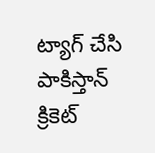ట్యాగ్ చేసి పాకిస్తాన్ క్రికెట్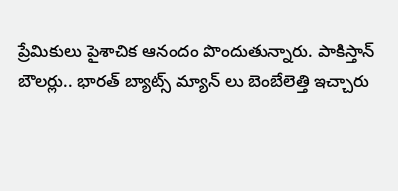ప్రేమికులు పైశాచిక ఆనందం పొందుతున్నారు. పాకిస్తాన్ బౌలర్లు.. భారత్ బ్యాట్స్ మ్యాన్ లు బెంబేలెత్తి ఇచ్చారు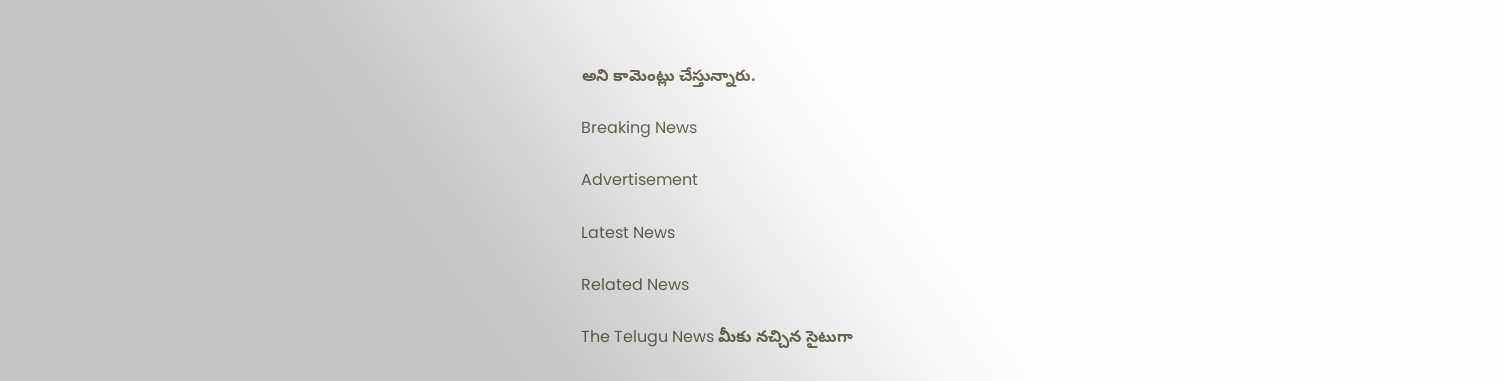అని కామెంట్లు చేస్తున్నారు.

Breaking News

Advertisement

Latest News

Related News

The Telugu News మీకు నచ్చిన సైటుగా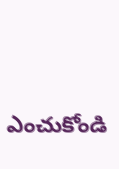ఎంచుకోండి